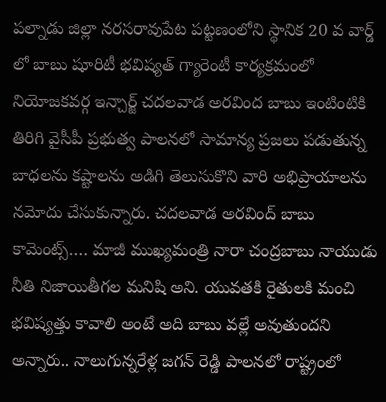పల్నాడు జిల్లా నరసరావుపేట పట్టణంలోని స్థానిక 20 వ వార్డ్ లో బాబు షూరిటీ భవిష్యత్ గ్యారెంటీ కార్యక్రమంలో నియోజకవర్గ ఇన్చార్జ్ చదలవాడ అరవింద బాబు ఇంటింటికి తిరిగి వైసీపీ ప్రభుత్వ పాలనలో సామాన్య ప్రజలు పడుతున్న బాధలను కష్టాలను అడిగి తెలుసుకొని వారి అభిప్రాయాలను నమోదు చేసుకున్నారు. చదలవాడ అరవింద్ బాబు కామెంట్స్…. మాజీ ముఖ్యమంత్రి నారా చంద్రబాబు నాయుడు నీతి నిజాయితీగల మనిషి అని. యువతకి రైతులకి మంచి భవిష్యత్తు కావాలి అంటే అది బాబు వల్లే అవుతుందని అన్నారు.. నాలుగున్నరేళ్ల జగన్ రెడ్డి పాలనలో రాష్ట్రంలో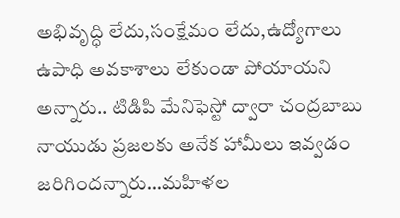అభివృద్ధి లేదు,సంక్షేమం లేదు,ఉద్యోగాలు ఉపాధి అవకాశాలు లేకుండా పోయాయని అన్నారు.. టిడిపి మేనిఫెస్టో ద్వారా చంద్రబాబు నాయుడు ప్రజలకు అనేక హామీలు ఇవ్వడం జరిగిందన్నారు…మహిళల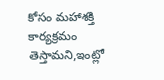కోసం మహాశక్తి కార్యక్రమం తెస్తామని,ఇంట్లో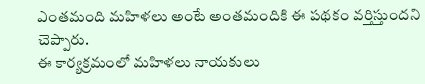ఎంతమంది మహిళలు అంటే అంతమందికి ఈ పథకం వర్తిస్తుందని చెప్పారు.
ఈ కార్యక్రమంలో మహిళలు నాయకులు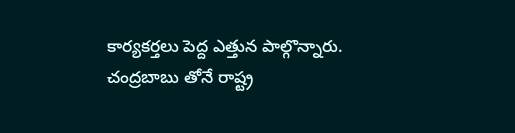కార్యకర్తలు పెద్ద ఎత్తున పాల్గొన్నారు.
చంద్రబాబు తోనే రాష్ట్ర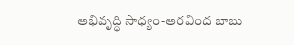అభివృద్ధి సాధ్యం-అరవింద బాబు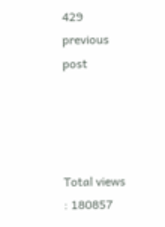429
previous post




Total views : 180857